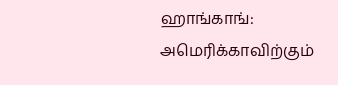ஹாங்காங்: அமெரிக்காவிற்கும்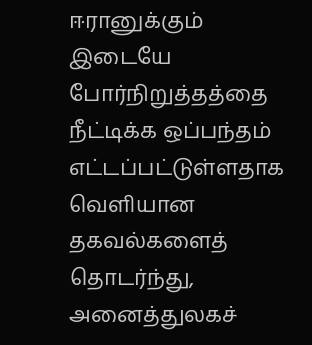ஈரானுக்கும் இடையே போர்நிறுத்தத்தை நீட்டிக்க ஒப்பந்தம் எட்டப்பட்டுள்ளதாக வெளியான தகவல்களைத் தொடர்ந்து, அனைத்துலகச்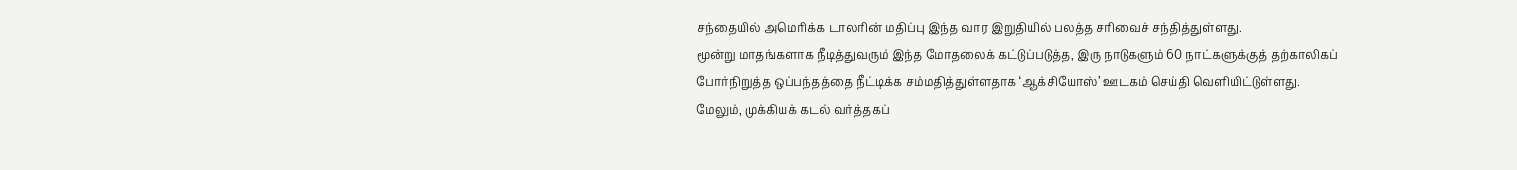சந்தையில் அமெரிக்க டாலரின் மதிப்பு இந்த வார இறுதியில் பலத்த சரிவைச் சந்தித்துள்ளது.
மூன்று மாதங்களாக நீடித்துவரும் இந்த மோதலைக் கட்டுப்படுத்த, இரு நாடுகளும் 60 நாட்களுக்குத் தற்காலிகப் போர்நிறுத்த ஒப்பந்தத்தை நீட்டிக்க சம்மதித்துள்ளதாக ‘ஆக்சியோஸ்’ ஊடகம் செய்தி வெளியிட்டுள்ளது.
மேலும், முக்கியக் கடல் வர்த்தகப்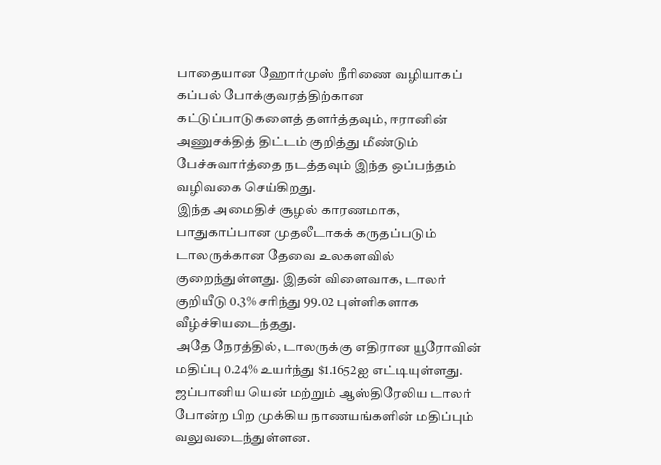பாதையான ஹோர்முஸ் நீரிணை வழியாகப் கப்பல் போக்குவரத்திற்கான கட்டுப்பாடுகளைத் தளர்த்தவும், ஈரானின் அணுசக்தித் திட்டம் குறித்து மீண்டும் பேச்சுவார்த்தை நடத்தவும் இந்த ஒப்பந்தம் வழிவகை செய்கிறது.
இந்த அமைதிச் சூழல் காரணமாக, பாதுகாப்பான முதலீடாகக் கருதப்படும் டாலருக்கான தேவை உலகளவில் குறைந்துள்ளது. இதன் விளைவாக, டாலர் குறியீடு 0.3% சரிந்து 99.02 புள்ளிகளாக வீழ்ச்சியடைந்தது.
அதே நேரத்தில், டாலருக்கு எதிரான யூரோவின் மதிப்பு 0.24% உயர்ந்து $1.1652ஐ எட்டியுள்ளது. ஜப்பானிய யென் மற்றும் ஆஸ்திரேலிய டாலர் போன்ற பிற முக்கிய நாணயங்களின் மதிப்பும் வலுவடைந்துள்ளன.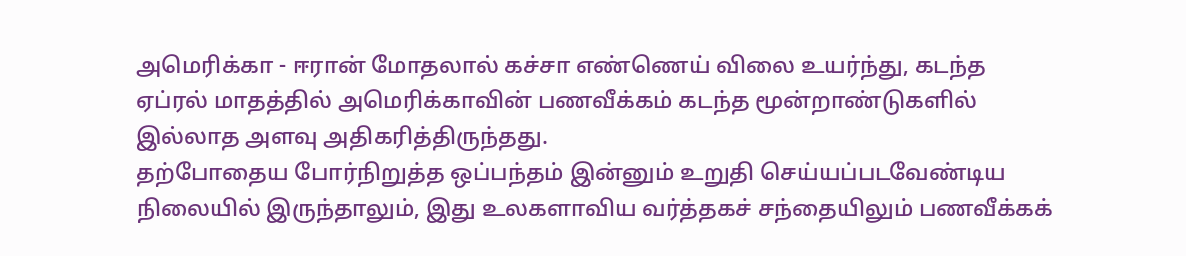அமெரிக்கா - ஈரான் மோதலால் கச்சா எண்ணெய் விலை உயர்ந்து, கடந்த ஏப்ரல் மாதத்தில் அமெரிக்காவின் பணவீக்கம் கடந்த மூன்றாண்டுகளில் இல்லாத அளவு அதிகரித்திருந்தது.
தற்போதைய போர்நிறுத்த ஒப்பந்தம் இன்னும் உறுதி செய்யப்படவேண்டிய நிலையில் இருந்தாலும், இது உலகளாவிய வர்த்தகச் சந்தையிலும் பணவீக்கக்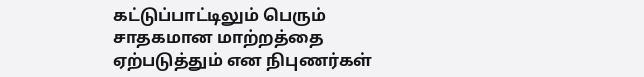கட்டுப்பாட்டிலும் பெரும் சாதகமான மாற்றத்தை ஏற்படுத்தும் என நிபுணர்கள்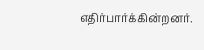எதிர்பார்க்கின்றனர்.